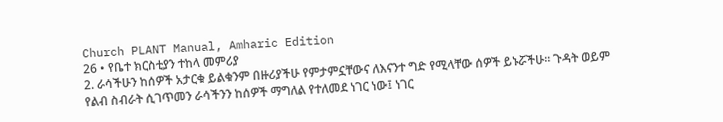Church PLANT Manual, Amharic Edition
26 • የቤተ ክርስቲያን ተከላ መምሪያ
2. ራሳችሁን ከሰዎች አታርቁ ይልቁንም በዙሪያችሁ የምታምኗቸውና ለእናንተ ግድ የሚላቸው ሰዎች ይኑሯችሁ። ጉዳት ወይም የልብ ስብራት ሲገጥመን ራሳችንን ከሰዎች ማግለል የተለመደ ነገር ነው፤ ነገር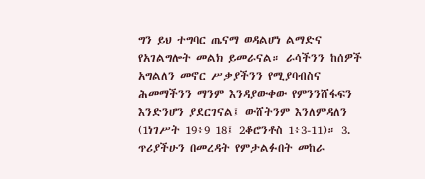ግን ይህ ተግባር ጤናማ ወዳልሆነ ልማድና የአገልግሎት መልክ ይመራናል። ራሳችንን ከሰዎች አግልለን መኖር ሥቃያችንን የሚያባብስና ሕመማችንን ማንም እንዳያውቀው የምንንሸፋፍን እንድንሆን ያደርገናል፤ ውሸትንም እንለምዳለን (1ነገሥት 19፥9 18፤ 2ቆሮንቶስ 1፥3-11)። 3. ጥሪያችሁን በመረዳት የምታልፉበት መከራ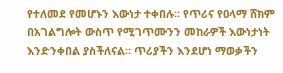የተለመደ የመሆኑን እውነታ ተቀበሉ። የጥሪና የዐላማ ሸክም በአገልግሎት ውስጥ የሚገጥሙንን መከራዎች እውነታነት እንድንቀበል ያስችለናል። ጥሪያችን እንደሆነ ማወቃችን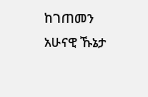ከገጠመን አሁናዊ ኹኔታ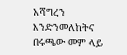አሻግረን እንድንመለከትና በሩጫው መም ላይ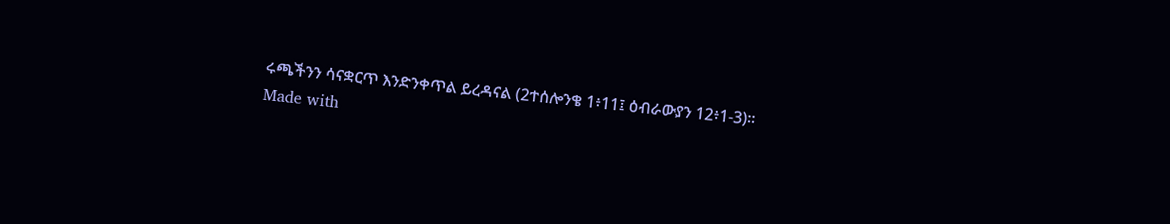ሩጫችንን ሳናቋርጥ እንድንቀጥል ይረዳናል (2ተሰሎንቄ 1፥11፤ ዕብራውያን 12፥1-3)።
Made with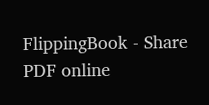FlippingBook - Share PDF online